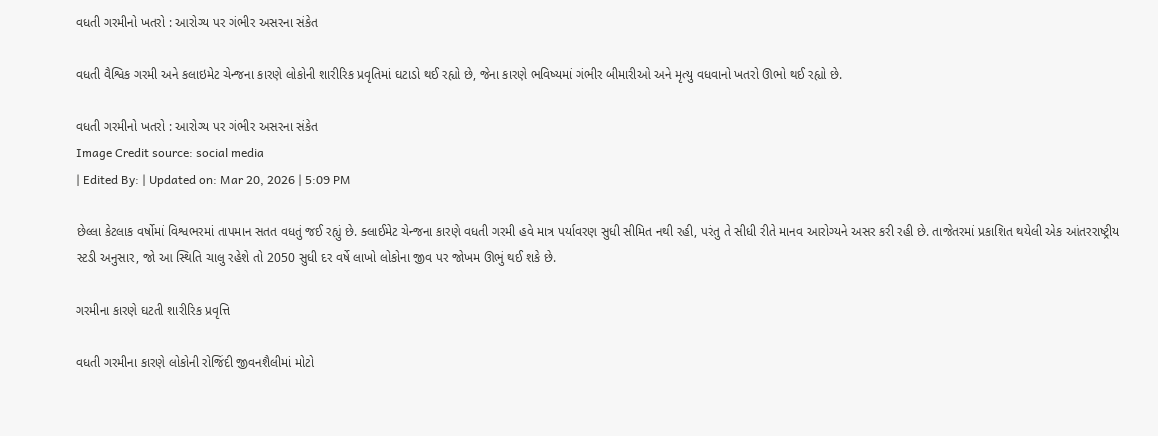વધતી ગરમીનો ખતરો : આરોગ્ય પર ગંભીર અસરના સંકેત

વધતી વૈશ્વિક ગરમી અને કલાઇમેટ ચેન્જના કારણે લોકોની શારીરિક પ્રવૃતિમાં ઘટાડો થઈ રહ્યો છે, જેના કારણે ભવિષ્યમાં ગંભીર બીમારીઓ અને મૃત્યુ વધવાનો ખતરો ઊભો થઈ રહ્યો છે.

વધતી ગરમીનો ખતરો : આરોગ્ય પર ગંભીર અસરના સંકેત
Image Credit source: social media
| Edited By: | Updated on: Mar 20, 2026 | 5:09 PM

છેલ્લા કેટલાક વર્ષોમાં વિશ્વભરમાં તાપમાન સતત વધતું જઈ રહ્યું છે. ક્લાઈમેટ ચેન્જના કારણે વધતી ગરમી હવે માત્ર પર્યાવરણ સુધી સીમિત નથી રહી, પરંતુ તે સીધી રીતે માનવ આરોગ્યને અસર કરી રહી છે. તાજેતરમાં પ્રકાશિત થયેલી એક આંતરરાષ્ટ્રીય સ્ટડી અનુસાર, જો આ સ્થિતિ ચાલુ રહેશે તો 2050 સુધી દર વર્ષે લાખો લોકોના જીવ પર જોખમ ઊભું થઈ શકે છે.

ગરમીના કારણે ઘટતી શારીરિક પ્રવૃત્તિ

વધતી ગરમીના કારણે લોકોની રોજિંદી જીવનશૈલીમાં મોટો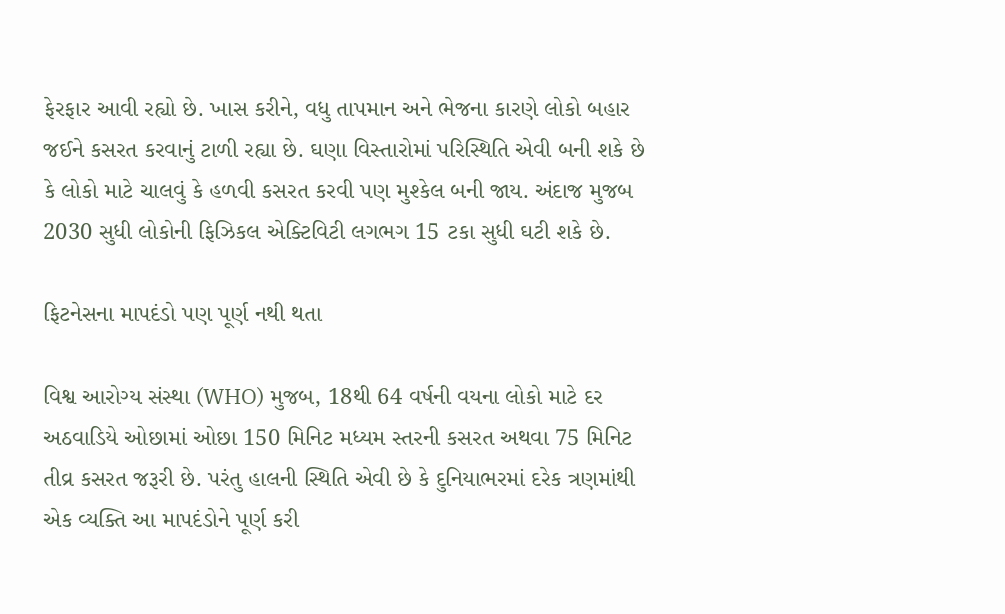ફેરફાર આવી રહ્યો છે. ખાસ કરીને, વધુ તાપમાન અને ભેજના કારણે લોકો બહાર જઈને કસરત કરવાનું ટાળી રહ્યા છે. ઘણા વિસ્તારોમાં પરિસ્થિતિ એવી બની શકે છે કે લોકો માટે ચાલવું કે હળવી કસરત કરવી પણ મુશ્કેલ બની જાય. અંદાજ મુજબ 2030 સુધી લોકોની ફિઝિકલ એક્ટિવિટી લગભગ 15 ટકા સુધી ઘટી શકે છે.

ફિટનેસના માપદંડો પણ પૂર્ણ નથી થતા

વિશ્વ આરોગ્ય સંસ્થા (WHO) મુજબ, 18થી 64 વર્ષની વયના લોકો માટે દર અઠવાડિયે ઓછામાં ઓછા 150 મિનિટ મધ્યમ સ્તરની કસરત અથવા 75 મિનિટ તીવ્ર કસરત જરૂરી છે. પરંતુ હાલની સ્થિતિ એવી છે કે દુનિયાભરમાં દરેક ત્રણમાંથી એક વ્યક્તિ આ માપદંડોને પૂર્ણ કરી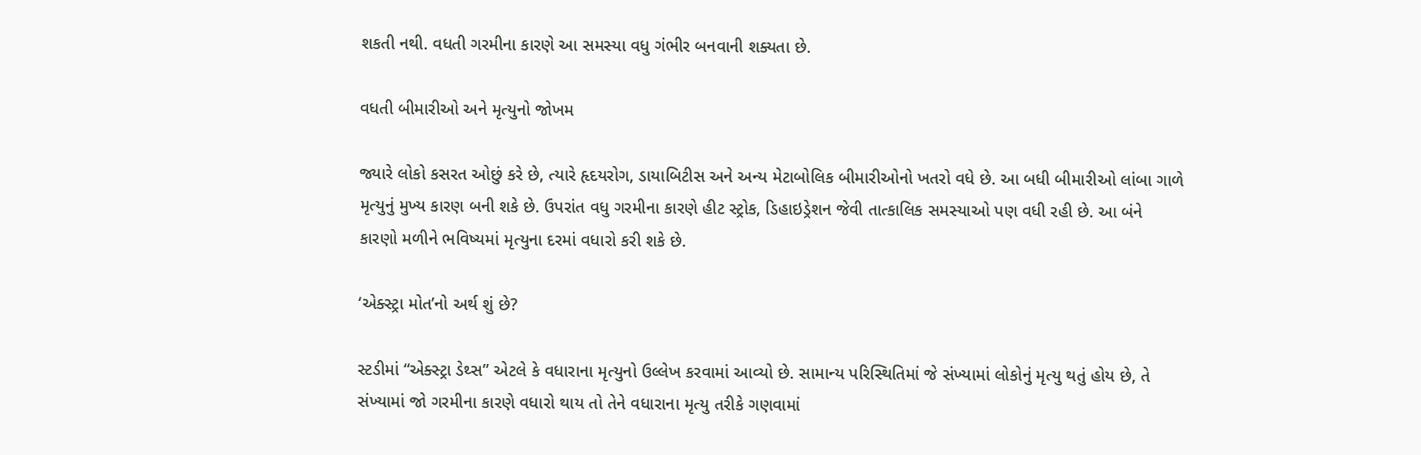શકતી નથી. વધતી ગરમીના કારણે આ સમસ્યા વધુ ગંભીર બનવાની શક્યતા છે.

વધતી બીમારીઓ અને મૃત્યુનો જોખમ

જ્યારે લોકો કસરત ઓછું કરે છે, ત્યારે હૃદયરોગ, ડાયાબિટીસ અને અન્ય મેટાબોલિક બીમારીઓનો ખતરો વધે છે. આ બધી બીમારીઓ લાંબા ગાળે મૃત્યુનું મુખ્ય કારણ બની શકે છે. ઉપરાંત વધુ ગરમીના કારણે હીટ સ્ટ્રોક, ડિહાઇડ્રેશન જેવી તાત્કાલિક સમસ્યાઓ પણ વધી રહી છે. આ બંને કારણો મળીને ભવિષ્યમાં મૃત્યુના દરમાં વધારો કરી શકે છે.

‘એક્સ્ટ્રા મોત’નો અર્થ શું છે?

સ્ટડીમાં “એક્સ્ટ્રા ડેથ્સ” એટલે કે વધારાના મૃત્યુનો ઉલ્લેખ કરવામાં આવ્યો છે. સામાન્ય પરિસ્થિતિમાં જે સંખ્યામાં લોકોનું મૃત્યુ થતું હોય છે, તે સંખ્યામાં જો ગરમીના કારણે વધારો થાય તો તેને વધારાના મૃત્યુ તરીકે ગણવામાં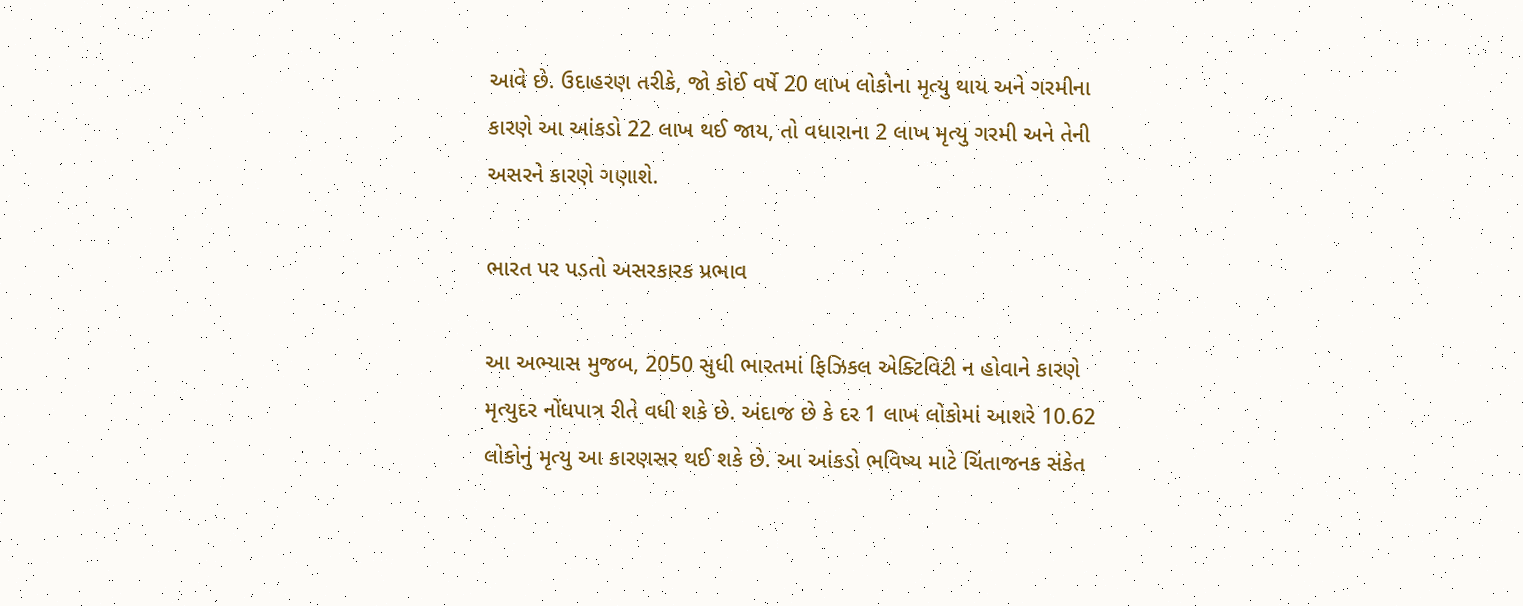આવે છે. ઉદાહરણ તરીકે, જો કોઈ વર્ષે 20 લાખ લોકોના મૃત્યુ થાય અને ગરમીના કારણે આ આંકડો 22 લાખ થઈ જાય, તો વધારાના 2 લાખ મૃત્યુ ગરમી અને તેની અસરને કારણે ગણાશે.

ભારત પર પડતો અસરકારક પ્રભાવ

આ અભ્યાસ મુજબ, 2050 સુધી ભારતમાં ફિઝિકલ એક્ટિવિટી ન હોવાને કારણે મૃત્યુદર નોંધપાત્ર રીતે વધી શકે છે. અંદાજ છે કે દર 1 લાખ લોકોમાં આશરે 10.62 લોકોનું મૃત્યુ આ કારણસર થઈ શકે છે. આ આંકડો ભવિષ્ય માટે ચિંતાજનક સંકેત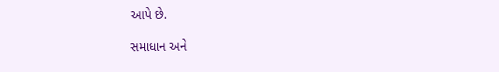આપે છે.

સમાધાન અને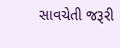સાવચેતી જરૂરી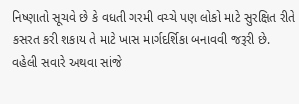નિષ્ણાતો સૂચવે છે કે વધતી ગરમી વચ્ચે પણ લોકો માટે સુરક્ષિત રીતે કસરત કરી શકાય તે માટે ખાસ માર્ગદર્શિકા બનાવવી જરૂરી છે. વહેલી સવારે અથવા સાંજે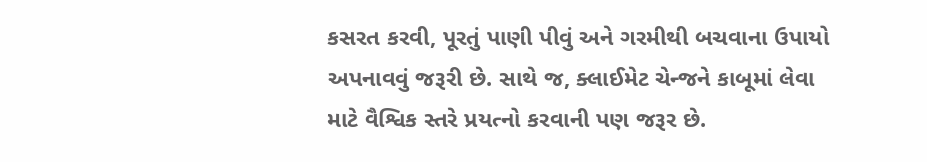કસરત કરવી, પૂરતું પાણી પીવું અને ગરમીથી બચવાના ઉપાયો અપનાવવું જરૂરી છે. સાથે જ, ક્લાઈમેટ ચેન્જને કાબૂમાં લેવા માટે વૈશ્વિક સ્તરે પ્રયત્નો કરવાની પણ જરૂર છે.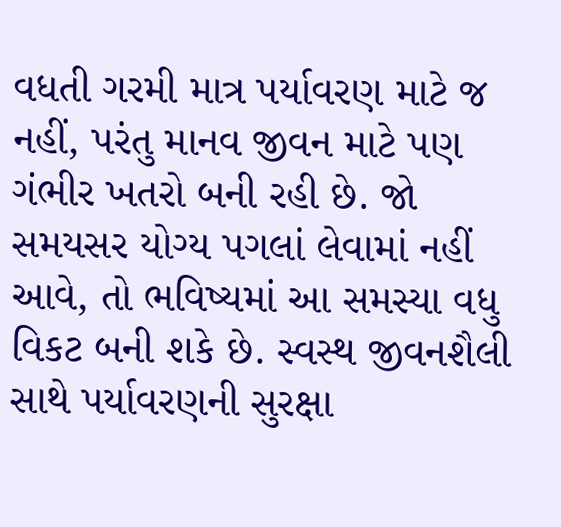વધતી ગરમી માત્ર પર્યાવરણ માટે જ નહીં, પરંતુ માનવ જીવન માટે પણ ગંભીર ખતરો બની રહી છે. જો સમયસર યોગ્ય પગલાં લેવામાં નહીં આવે, તો ભવિષ્યમાં આ સમસ્યા વધુ વિકટ બની શકે છે. સ્વસ્થ જીવનશૈલી સાથે પર્યાવરણની સુરક્ષા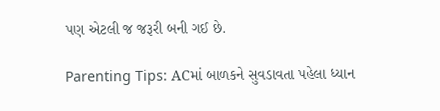પણ એટલી જ જરૂરી બની ગઈ છે.

Parenting Tips: ACમાં બાળકને સુવડાવતા પહેલા ધ્યાન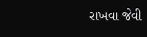રાખવા જેવી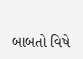બાબતો વિષે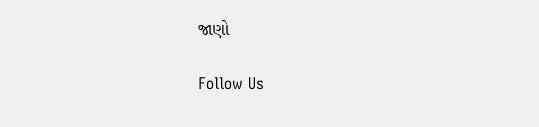જાણો

Follow Us